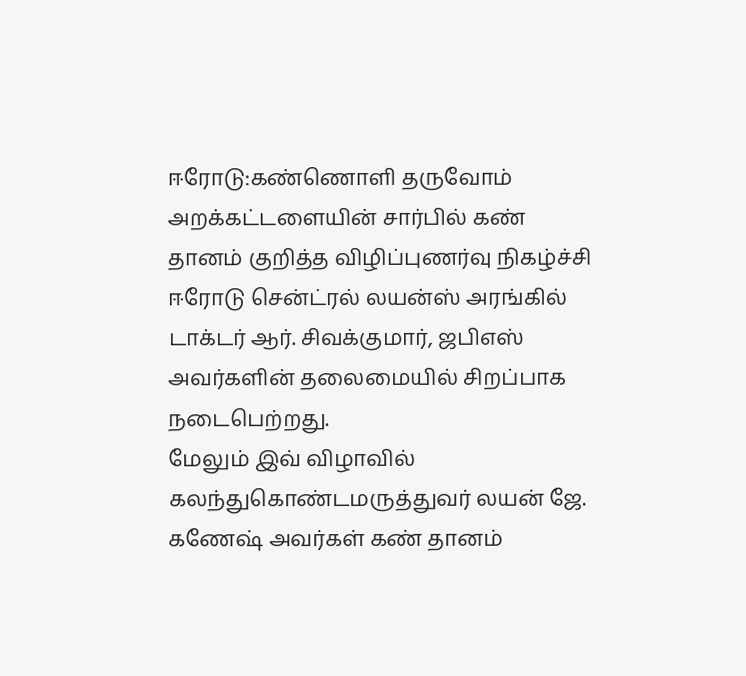ஈரோடு:கண்ணொளி தருவோம் அறக்கட்டளையின் சார்பில் கண் தானம் குறித்த விழிப்புணர்வு நிகழ்ச்சி ஈரோடு சென்ட்ரல் லயன்ஸ் அரங்கில் டாக்டர் ஆர். சிவக்குமார், ஜபிஎஸ் அவர்களின் தலைமையில் சிறப்பாக நடைபெற்றது.
மேலும் இவ் விழாவில் கலந்துகொண்டமருத்துவர் லயன் ஜே. கணேஷ் அவர்கள் கண் தானம்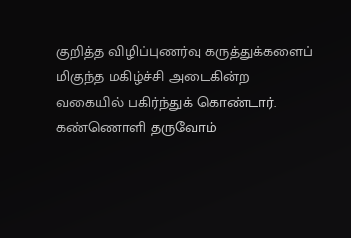குறித்த விழிப்புணர்வு கருத்துக்களைப் மிகுந்த மகிழ்ச்சி அடைகின்ற வகையில் பகிர்ந்துக் கொண்டார். கண்ணொளி தருவோம்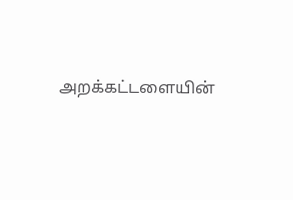அறக்கட்டளையின்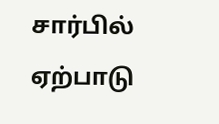சார்பில் ஏற்பாடு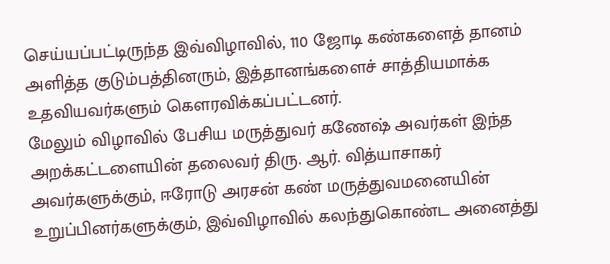செய்யப்பட்டிருந்த இவ்விழாவில், 110 ஜோடி கண்களைத் தானம் அளித்த குடும்பத்தினரும், இத்தானங்களைச் சாத்தியமாக்க உதவியவர்களும் கௌரவிக்கப்பட்டனர்.
மேலும் விழாவில் பேசிய மருத்துவர் கணேஷ் அவர்கள் இந்த அறக்கட்டளையின் தலைவர் திரு. ஆர். வித்யாசாகர் அவர்களுக்கும், ஈரோடு அரசன் கண் மருத்துவமனையின் உறுப்பினர்களுக்கும், இவ்விழாவில் கலந்துகொண்ட அனைத்து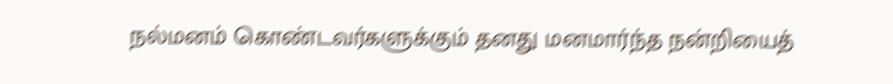நல்மனம் கொண்டவர்களுக்கும் தனது மனமார்ந்த நன்றியைத்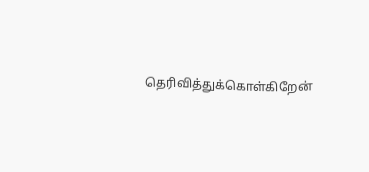தெரிவித்துக்கொள்கிறேன்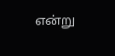என்று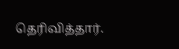தெரிவித்தார்.